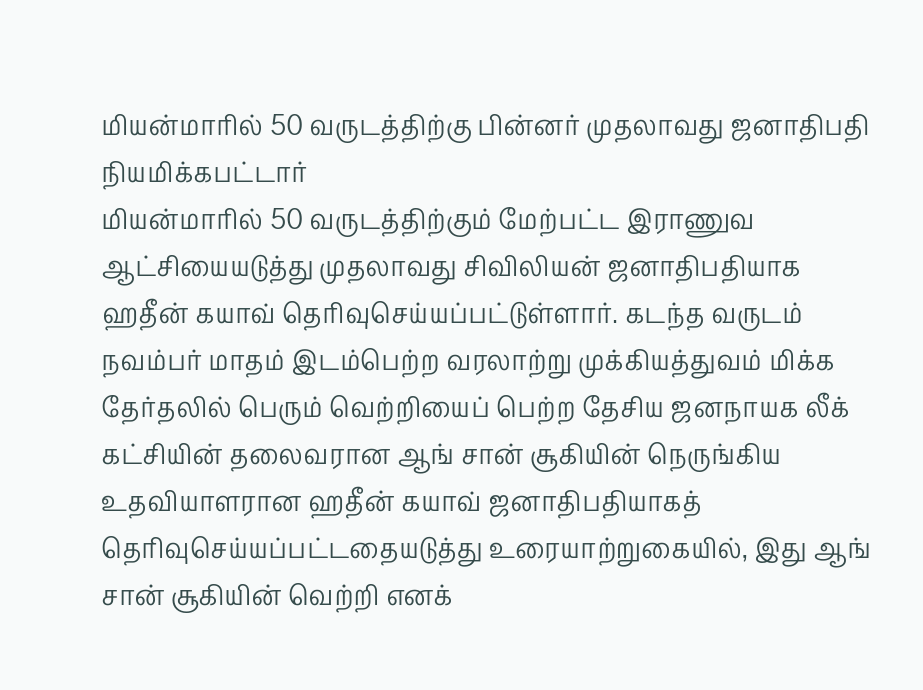மியன்மாரில் 50 வருடத்திற்கு பின்னர் முதலாவது ஜனாதிபதி நியமிக்கபட்டார்
மியன்மாரில் 50 வருடத்திற்கும் மேற்பட்ட இராணுவ ஆட்சியையடுத்து முதலாவது சிவிலியன் ஜனாதிபதியாக ஹதீன் கயாவ் தெரிவுசெய்யப்பட்டுள்ளார். கடந்த வருடம் நவம்பர் மாதம் இடம்பெற்ற வரலாற்று முக்கியத்துவம் மிக்க தேர்தலில் பெரும் வெற்றியைப் பெற்ற தேசிய ஜனநாயக லீக் கட்சியின் தலைவரான ஆங் சான் சூகியின் நெருங்கிய உதவியாளரான ஹதீன் கயாவ் ஜனாதிபதியாகத் தெரிவுசெய்யப்பட்டதையடுத்து உரையாற்றுகையில், இது ஆங் சான் சூகியின் வெற்றி எனக்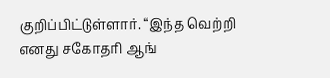குறிப்பிட்டுள்ளார். “இந்த வெற்றி எனது சகோதரி ஆங்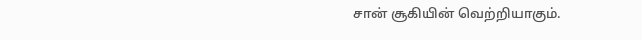சான் சூகியின் வெற்றியாகும்.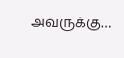அவருக்கு…